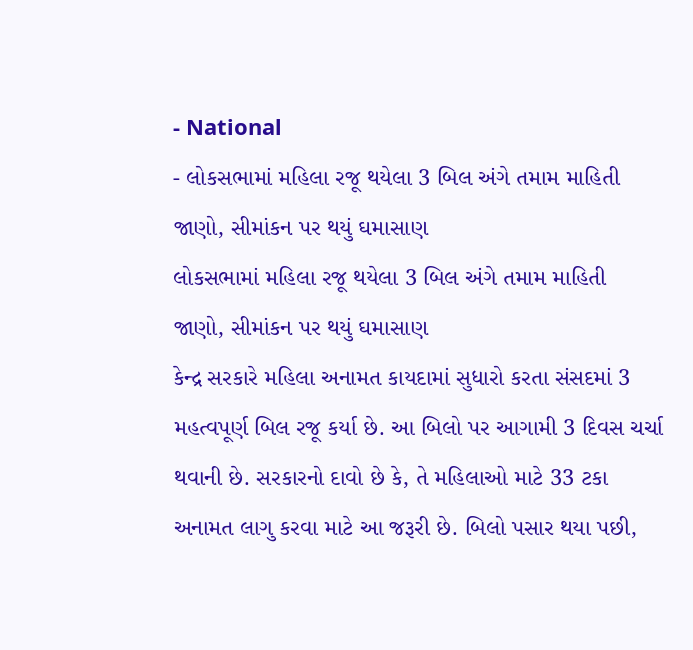- National
- લોકસભામાં મહિલા રજૂ થયેલા 3 બિલ અંગે તમામ માહિતી જાણો, સીમાંકન પર થયું ઘમાસાણ
લોકસભામાં મહિલા રજૂ થયેલા 3 બિલ અંગે તમામ માહિતી જાણો, સીમાંકન પર થયું ઘમાસાણ
કેન્દ્ર સરકારે મહિલા અનામત કાયદામાં સુધારો કરતા સંસદમાં 3 મહત્વપૂર્ણ બિલ રજૂ કર્યા છે. આ બિલો પર આગામી 3 દિવસ ચર્ચા થવાની છે. સરકારનો દાવો છે કે, તે મહિલાઓ માટે 33 ટકા અનામત લાગુ કરવા માટે આ જરૂરી છે. બિલો પસાર થયા પછી,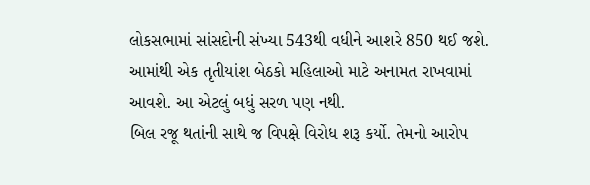લોકસભામાં સાંસદોની સંખ્યા 543થી વધીને આશરે 850 થઈ જશે. આમાંથી એક તૃતીયાંશ બેઠકો મહિલાઓ માટે અનામત રાખવામાં આવશે. આ એટલું બધું સરળ પણ નથી.
બિલ રજૂ થતાંની સાથે જ વિપક્ષે વિરોધ શરૂ કર્યો. તેમનો આરોપ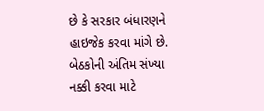છે કે સરકાર બંધારણને હાઇજેક કરવા માંગે છે. બેઠકોની અંતિમ સંખ્યા નક્કી કરવા માટે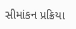સીમાંકન પ્રક્રિયા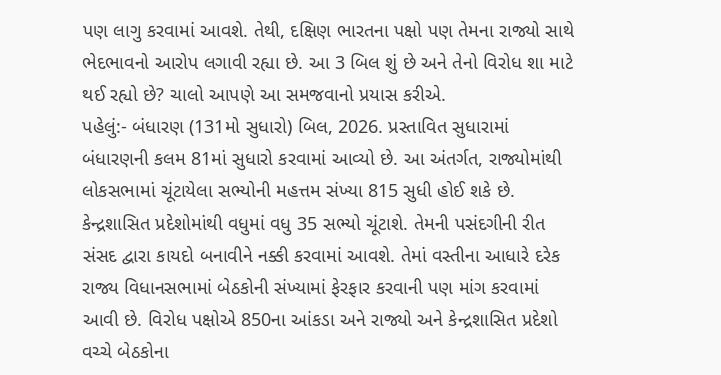પણ લાગુ કરવામાં આવશે. તેથી, દક્ષિણ ભારતના પક્ષો પણ તેમના રાજ્યો સાથે ભેદભાવનો આરોપ લગાવી રહ્યા છે. આ 3 બિલ શું છે અને તેનો વિરોધ શા માટે થઈ રહ્યો છે? ચાલો આપણે આ સમજવાનો પ્રયાસ કરીએ.
પહેલું:- બંધારણ (131મો સુધારો) બિલ, 2026. પ્રસ્તાવિત સુધારામાં બંધારણની કલમ 81માં સુધારો કરવામાં આવ્યો છે. આ અંતર્ગત, રાજ્યોમાંથી લોકસભામાં ચૂંટાયેલા સભ્યોની મહત્તમ સંખ્યા 815 સુધી હોઈ શકે છે. કેન્દ્રશાસિત પ્રદેશોમાંથી વધુમાં વધુ 35 સભ્યો ચૂંટાશે. તેમની પસંદગીની રીત સંસદ દ્વારા કાયદો બનાવીને નક્કી કરવામાં આવશે. તેમાં વસ્તીના આધારે દરેક રાજ્ય વિધાનસભામાં બેઠકોની સંખ્યામાં ફેરફાર કરવાની પણ માંગ કરવામાં આવી છે. વિરોધ પક્ષોએ 850ના આંકડા અને રાજ્યો અને કેન્દ્રશાસિત પ્રદેશો વચ્ચે બેઠકોના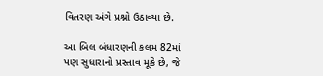વિતરણ અંગે પ્રશ્નો ઉઠાવ્યા છે.

આ બિલ બંધારણની કલમ 82માં પણ સુધારાનો પ્રસ્તાવ મૂકે છે, જે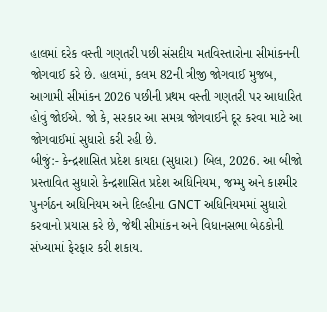હાલમાં દરેક વસ્તી ગણતરી પછી સંસદીય મતવિસ્તારોના સીમાંકનની જોગવાઈ કરે છે. હાલમાં, કલમ 82ની ત્રીજી જોગવાઈ મુજબ, આગામી સીમાંકન 2026 પછીની પ્રથમ વસ્તી ગણતરી પર આધારિત હોવું જોઈએ. જો કે, સરકાર આ સમગ્ર જોગવાઈને દૂર કરવા માટે આ જોગવાઈમાં સુધારો કરી રહી છે.
બીજું:- કેન્દ્રશાસિત પ્રદેશ કાયદા (સુધારા) બિલ, 2026. આ બીજો પ્રસ્તાવિત સુધારો કેન્દ્રશાસિત પ્રદેશ અધિનિયમ, જમ્મુ અને કાશ્મીર પુનર્ગઠન અધિનિયમ અને દિલ્હીના GNCT અધિનિયમમાં સુધારો કરવાનો પ્રયાસ કરે છે, જેથી સીમાંકન અને વિધાનસભા બેઠકોની સંખ્યામાં ફેરફાર કરી શકાય.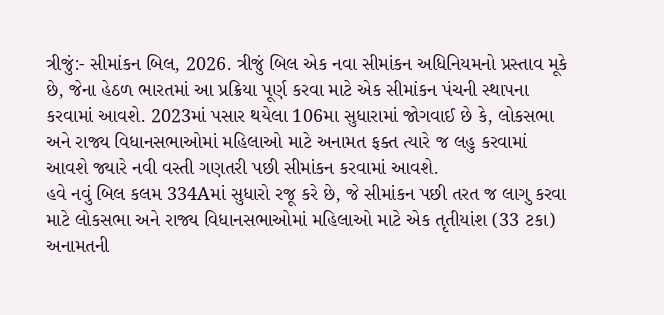ત્રીજું:- સીમાંકન બિલ, 2026. ત્રીજું બિલ એક નવા સીમાંકન અધિનિયમનો પ્રસ્તાવ મૂકે છે, જેના હેઠળ ભારતમાં આ પ્રક્રિયા પૂર્ણ કરવા માટે એક સીમાંકન પંચની સ્થાપના કરવામાં આવશે. 2023માં પસાર થયેલા 106મા સુધારામાં જોગવાઈ છે કે, લોકસભા અને રાજ્ય વિધાનસભાઓમાં મહિલાઓ માટે અનામત ફક્ત ત્યારે જ લહુ કરવામાં આવશે જ્યારે નવી વસ્તી ગણતરી પછી સીમાંકન કરવામાં આવશે.
હવે નવું બિલ કલમ 334Aમાં સુધારો રજૂ કરે છે, જે સીમાંકન પછી તરત જ લાગુ કરવા માટે લોકસભા અને રાજ્ય વિધાનસભાઓમાં મહિલાઓ માટે એક તૃતીયાંશ (33 ટકા) અનામતની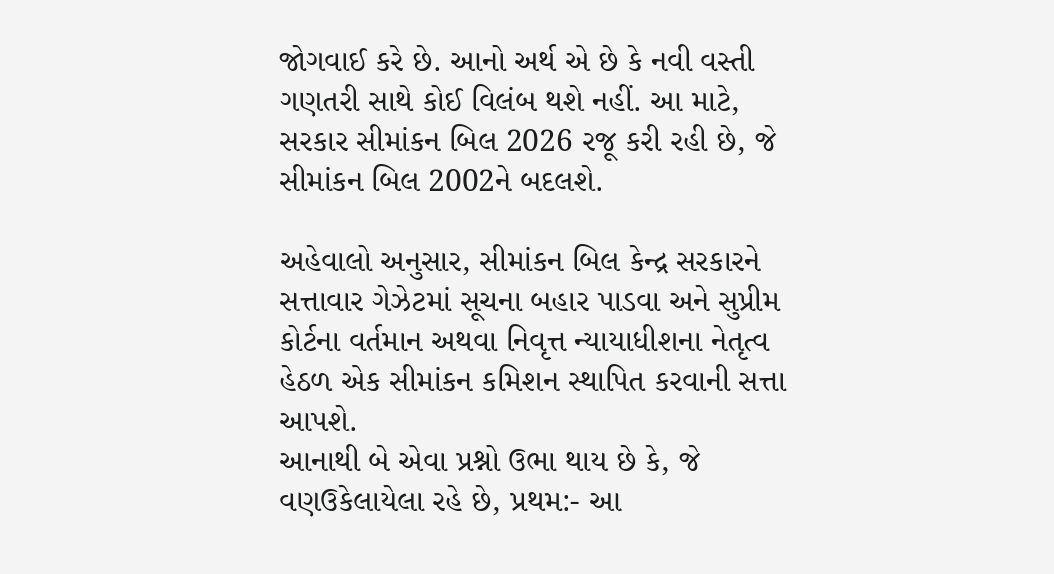જોગવાઈ કરે છે. આનો અર્થ એ છે કે નવી વસ્તી ગણતરી સાથે કોઈ વિલંબ થશે નહીં. આ માટે, સરકાર સીમાંકન બિલ 2026 રજૂ કરી રહી છે, જે સીમાંકન બિલ 2002ને બદલશે.

અહેવાલો અનુસાર, સીમાંકન બિલ કેન્દ્ર સરકારને સત્તાવાર ગેઝેટમાં સૂચના બહાર પાડવા અને સુપ્રીમ કોર્ટના વર્તમાન અથવા નિવૃત્ત ન્યાયાધીશના નેતૃત્વ હેઠળ એક સીમાંકન કમિશન સ્થાપિત કરવાની સત્તા આપશે.
આનાથી બે એવા પ્રશ્નો ઉભા થાય છે કે, જે વણઉકેલાયેલા રહે છે, પ્રથમ:- આ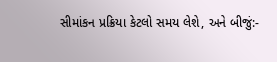સીમાંકન પ્રક્રિયા કેટલો સમય લેશે, અને બીજું:-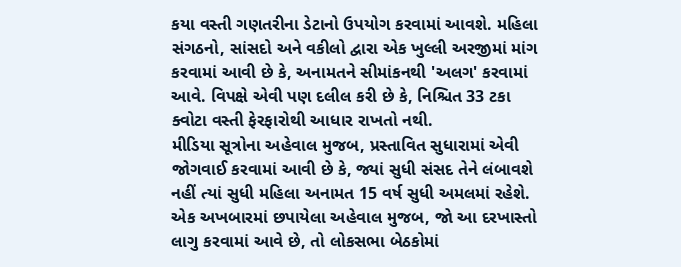કયા વસ્તી ગણતરીના ડેટાનો ઉપયોગ કરવામાં આવશે. મહિલા સંગઠનો, સાંસદો અને વકીલો દ્વારા એક ખુલ્લી અરજીમાં માંગ કરવામાં આવી છે કે, અનામતને સીમાંકનથી 'અલગ' કરવામાં આવે. વિપક્ષે એવી પણ દલીલ કરી છે કે, નિશ્ચિત 33 ટકા ક્વોટા વસ્તી ફેરફારોથી આધાર રાખતો નથી.
મીડિયા સૂત્રોના અહેવાલ મુજબ, પ્રસ્તાવિત સુધારામાં એવી જોગવાઈ કરવામાં આવી છે કે, જ્યાં સુધી સંસદ તેને લંબાવશે નહીં ત્યાં સુધી મહિલા અનામત 15 વર્ષ સુધી અમલમાં રહેશે.
એક અખબારમાં છપાયેલા અહેવાલ મુજબ, જો આ દરખાસ્તો લાગુ કરવામાં આવે છે, તો લોકસભા બેઠકોમાં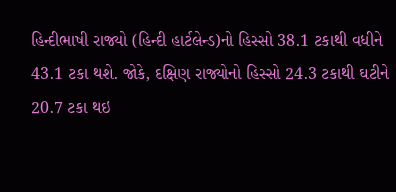હિન્દીભાષી રાજ્યો (હિન્દી હાર્ટલેન્ડ)નો હિસ્સો 38.1 ટકાથી વધીને 43.1 ટકા થશે. જોકે, દક્ષિણ રાજ્યોનો હિસ્સો 24.3 ટકાથી ઘટીને 20.7 ટકા થઇ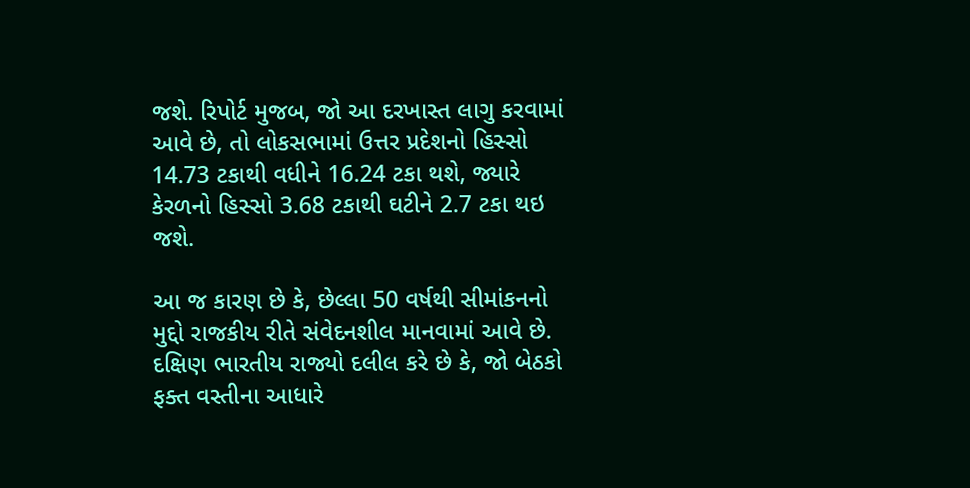જશે. રિપોર્ટ મુજબ, જો આ દરખાસ્ત લાગુ કરવામાં આવે છે, તો લોકસભામાં ઉત્તર પ્રદેશનો હિસ્સો 14.73 ટકાથી વધીને 16.24 ટકા થશે, જ્યારે કેરળનો હિસ્સો 3.68 ટકાથી ઘટીને 2.7 ટકા થઇ જશે.

આ જ કારણ છે કે, છેલ્લા 50 વર્ષથી સીમાંકનનો મુદ્દો રાજકીય રીતે સંવેદનશીલ માનવામાં આવે છે. દક્ષિણ ભારતીય રાજ્યો દલીલ કરે છે કે, જો બેઠકો ફક્ત વસ્તીના આધારે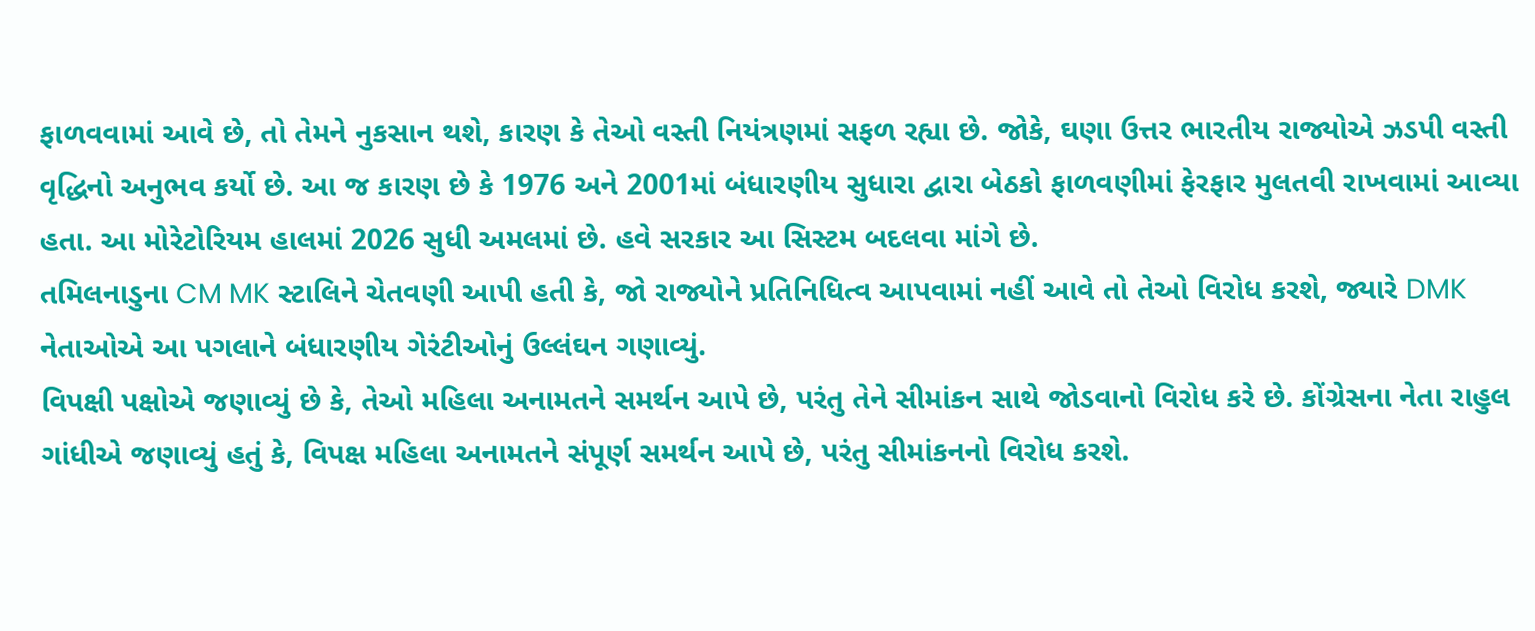ફાળવવામાં આવે છે, તો તેમને નુકસાન થશે, કારણ કે તેઓ વસ્તી નિયંત્રણમાં સફળ રહ્યા છે. જોકે, ઘણા ઉત્તર ભારતીય રાજ્યોએ ઝડપી વસ્તી વૃદ્ધિનો અનુભવ કર્યો છે. આ જ કારણ છે કે 1976 અને 2001માં બંધારણીય સુધારા દ્વારા બેઠકો ફાળવણીમાં ફેરફાર મુલતવી રાખવામાં આવ્યા હતા. આ મોરેટોરિયમ હાલમાં 2026 સુધી અમલમાં છે. હવે સરકાર આ સિસ્ટમ બદલવા માંગે છે.
તમિલનાડુના CM MK સ્ટાલિને ચેતવણી આપી હતી કે, જો રાજ્યોને પ્રતિનિધિત્વ આપવામાં નહીં આવે તો તેઓ વિરોધ કરશે, જ્યારે DMK નેતાઓએ આ પગલાને બંધારણીય ગેરંટીઓનું ઉલ્લંઘન ગણાવ્યું.
વિપક્ષી પક્ષોએ જણાવ્યું છે કે, તેઓ મહિલા અનામતને સમર્થન આપે છે, પરંતુ તેને સીમાંકન સાથે જોડવાનો વિરોધ કરે છે. કોંગ્રેસના નેતા રાહુલ ગાંધીએ જણાવ્યું હતું કે, વિપક્ષ મહિલા અનામતને સંપૂર્ણ સમર્થન આપે છે, પરંતુ સીમાંકનનો વિરોધ કરશે.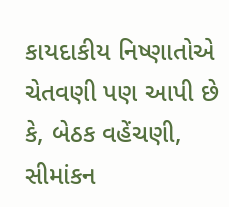કાયદાકીય નિષ્ણાતોએ ચેતવણી પણ આપી છે કે, બેઠક વહેંચણી, સીમાંકન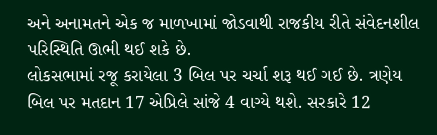અને અનામતને એક જ માળખામાં જોડવાથી રાજકીય રીતે સંવેદનશીલ પરિસ્થિતિ ઊભી થઈ શકે છે.
લોકસભામાં રજૂ કરાયેલા 3 બિલ પર ચર્ચા શરૂ થઈ ગઈ છે. ત્રણેય બિલ પર મતદાન 17 એપ્રિલે સાંજે 4 વાગ્યે થશે. સરકારે 12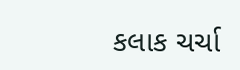કલાક ચર્ચા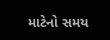માટેનો સમય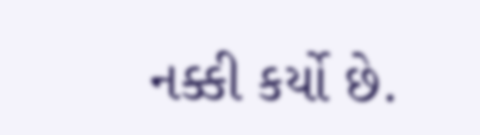નક્કી કર્યો છે.